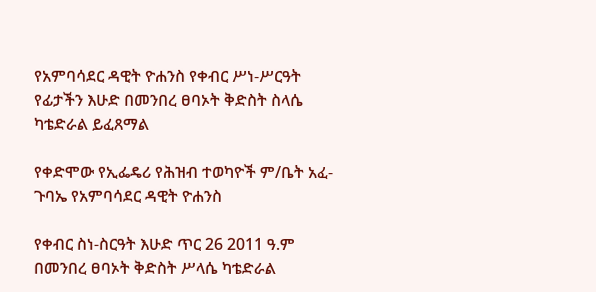የአምባሳደር ዳዊት ዮሐንስ የቀብር ሥነ-ሥርዓት የፊታችን እሁድ በመንበረ ፀባኦት ቅድስት ስላሴ ካቴድራል ይፈጸማል

የቀድሞው የኢፌዴሪ የሕዝብ ተወካዮች ም/ቤት አፈ-ጉባኤ የአምባሳደር ዳዊት ዮሐንስ

የቀብር ስነ-ስርዓት እሁድ ጥር 26 2011 ዓ.ም በመንበረ ፀባኦት ቅድስት ሥላሴ ካቴድራል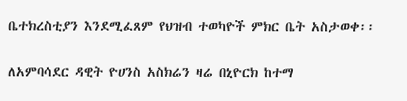ቤተክረስቲያን እንደሚፈጸም የህዝብ ተወካዮች ምክር ቤት አስታወቀ፡፡

ለአምባሳደር ዳዊት ዮሀንስ አስክሬን ዛሬ በኒዮርክ ከተማ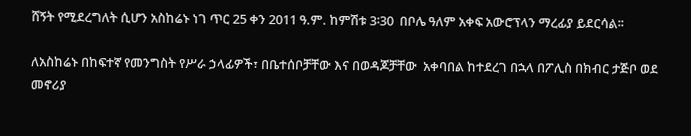ሸኝት የሚደረግለት ሲሆን አስከሬኑ ነገ ጥር 25 ቀን 2011 ዓ.ም. ከምሽቱ 3፡30  በቦሌ ዓለም አቀፍ አውሮፕላን ማረፊያ ይደርሳል፡፡

ለአስከሬኑ በከፍተኛ የመንግስት የሥራ ኃላፊዎች፣ በቤተሰቦቻቸው እና በወዳጆቻቸው  አቀባበል ከተደረገ በኋላ በፖሊስ በክብር ታጅቦ ወደ መኖሪያ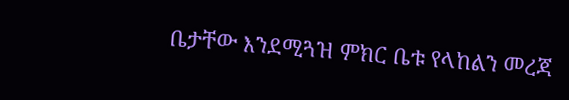ቤታቸው እንደሚጓዝ ምክር ቤቱ የላከልን መረጃ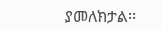ያመለክታል፡፡